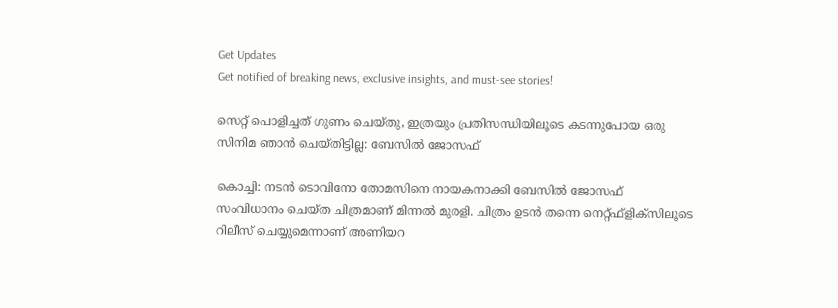Get Updates
Get notified of breaking news, exclusive insights, and must-see stories!

സെറ്റ് പൊളിച്ചത് ഗുണം ചെയ്തു, ഇത്രയും പ്രതിസന്ധിയിലൂടെ കടന്നുപോയ ഒരു സിനിമ ഞാൻ ചെയ്തിട്ടില്ല: ബേസിൽ ജോസഫ്

കൊച്ചി: നടന്‍ ടൊവിനോ തോമസിനെ നായകനാക്കി ബേസില്‍ ജോസഫ് സംവിധാനം ചെയ്ത ചിത്രമാണ് മിന്നല്‍ മുരളി. ചിത്രം ഉടന്‍ തന്നെ നെറ്റ്ഫ്‌ളിക്‌സിലൂടെ റിലീസ് ചെയ്യുമെന്നാണ് അണിയറ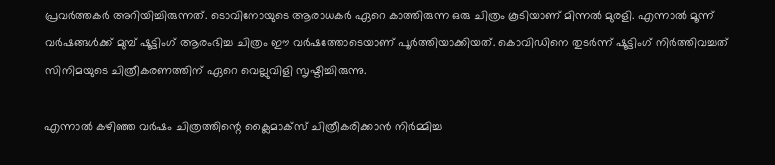പ്രവര്‍ത്തകര്‍ അറിയിച്ചിരുന്നത്. ടൊവിനോയുടെ ആരാധകര്‍ ഏറെ കാത്തിരുന്ന ഒരു ചിത്രം കൂടിയാണ് മിന്നല്‍ മുരളി. എന്നാല്‍ മൂന്ന് വർഷങ്ങൾക്ക് മുമ്പ് ഷൂട്ടിംഗ് ആരംഭിച്ച ചിത്രം ഈ വര്‍ഷത്തോടെയാണ് പൂര്‍ത്തിയാക്കിയത്. കൊവിഡിനെ തുടര്‍ന്ന് ഷൂട്ടിംഗ് നിര്‍ത്തിവച്ചത് സിനിമയുടെ ചിത്രീകരണത്തിന് ഏറെ വെല്ലുവിളി സൃഷ്ടിച്ചിരുന്നു.

എന്നാല്‍ കഴിഞ്ഞ വര്‍ഷം ചിത്രത്തിന്റെ ക്ലൈമാക്‌സ് ചിത്രീകരിക്കാന്‍ നിര്‍മ്മിച്ച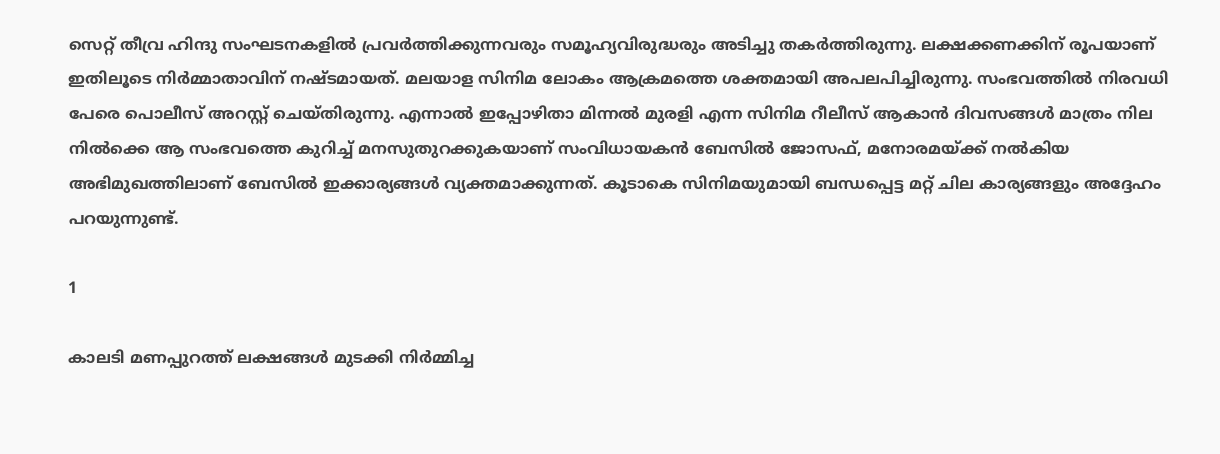സെറ്റ് തീവ്ര ഹിന്ദു സംഘടനകളില്‍ പ്രവര്‍ത്തിക്കുന്നവരും സമൂഹ്യവിരുദ്ധരും അടിച്ചു തകര്‍ത്തിരുന്നു. ലക്ഷക്കണക്കിന് രൂപയാണ് ഇതിലൂടെ നിര്‍മ്മാതാവിന് നഷ്ടമായത്. മലയാള സിനിമ ലോകം ആക്രമത്തെ ശക്തമായി അപലപിച്ചിരുന്നു. സംഭവത്തില്‍ നിരവധി പേരെ പൊലീസ് അറസ്റ്റ് ചെയ്തിരുന്നു. എന്നാല്‍ ഇപ്പോഴിതാ മിന്നല്‍ മുരളി എന്ന സിനിമ റീലീസ് ആകാന്‍ ദിവസങ്ങള്‍ മാത്രം നില നില്‍ക്കെ ആ സംഭവത്തെ കുറിച്ച് മനസുതുറക്കുകയാണ് സംവിധായകന്‍ ബേസില്‍ ജോസഫ്, മനോരമയ്ക്ക് നൽകിയ അഭിമുഖത്തിലാണ് ബേസിൽ ഇക്കാര്യങ്ങൾ വ്യക്തമാക്കുന്നത്. കൂടാകെ സിനിമയുമായി ബന്ധപ്പെട്ട മറ്റ് ചില കാര്യങ്ങളും അദ്ദേഹം പറയുന്നുണ്ട്.

1

കാലടി മണപ്പുറത്ത് ലക്ഷങ്ങള്‍ മുടക്കി നിര്‍മ്മിച്ച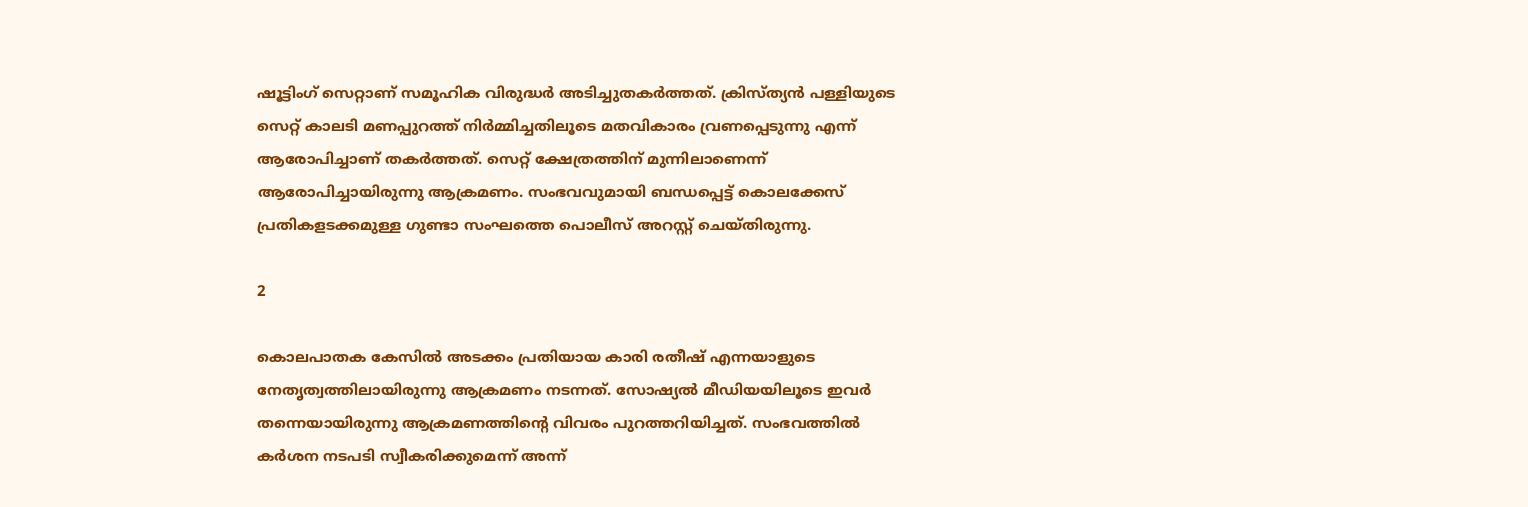ഷൂട്ടിംഗ് സെറ്റാണ് സമൂഹിക വിരുദ്ധര്‍ അടിച്ചുതകര്‍ത്തത്. ക്രിസ്ത്യന്‍ പള്ളിയുടെ സെറ്റ് കാലടി മണപ്പുറത്ത് നിര്‍മ്മിച്ചതിലൂടെ മതവികാരം വ്രണപ്പെടുന്നു എന്ന് ആരോപിച്ചാണ് തകര്‍ത്തത്. സെറ്റ് ക്ഷേത്രത്തിന് മുന്നിലാണെന്ന് ആരോപിച്ചായിരുന്നു ആക്രമണം. സംഭവവുമായി ബന്ധപ്പെട്ട് കൊലക്കേസ് പ്രതികളടക്കമുള്ള ഗുണ്ടാ സംഘത്തെ പൊലീസ് അറസ്റ്റ് ചെയ്തിരുന്നു.

2

കൊലപാതക കേസില്‍ അടക്കം പ്രതിയായ കാരി രതീഷ് എന്നയാളുടെ നേതൃത്വത്തിലായിരുന്നു ആക്രമണം നടന്നത്. സോഷ്യല്‍ മീഡിയയിലൂടെ ഇവര്‍ തന്നെയായിരുന്നു ആക്രമണത്തിന്റെ വിവരം പുറത്തറിയിച്ചത്. സംഭവത്തില്‍ കര്‍ശന നടപടി സ്വീകരിക്കുമെന്ന് അന്ന്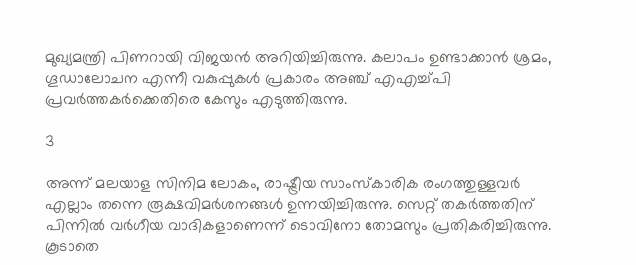മുഖ്യമന്ത്രി പിണറായി വിജയന്‍ അറിയിച്ചിരുന്നു. കലാപം ഉണ്ടാക്കാന്‍ ശ്രമം, ഗൂഡാലോചന എന്നീ വകുപ്പുകള്‍ പ്രകാരം അഞ്ച് എഎച്ച്പി പ്രവര്‍ത്തകര്‍ക്കെതിരെ കേസും എടുത്തിരുന്നു.

3

അന്ന് മലയാള സിനിമ ലോകം, രാഷ്ട്രീയ സാംസ്‌കാരിക രംഗത്തുള്ളവര്‍ എല്ലാം തന്നെ രൂക്ഷവിമര്‍ശനങ്ങള്‍ ഉന്നയിച്ചിരുന്നു. സെറ്റ് തകര്‍ത്തതിന് പിന്നില്‍ വര്‍ഗീയ വാദികളാണെന്ന് ടൊവിനോ തോമസും പ്രതികരിച്ചിരുന്നു. കൂടാതെ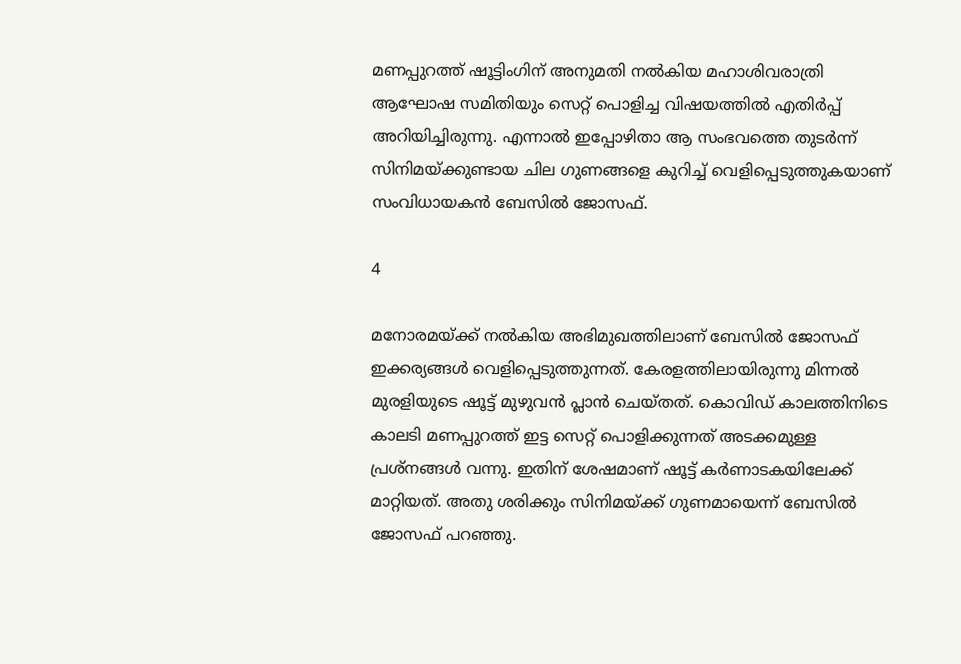മണപ്പുറത്ത് ഷൂട്ടിംഗിന് അനുമതി നല്‍കിയ മഹാശിവരാത്രി ആഘോഷ സമിതിയും സെറ്റ് പൊളിച്ച വിഷയത്തില്‍ എതിര്‍പ്പ് അറിയിച്ചിരുന്നു. എന്നാല്‍ ഇപ്പോഴിതാ ആ സംഭവത്തെ തുടര്‍ന്ന് സിനിമയ്ക്കുണ്ടായ ചില ഗുണങ്ങളെ കുറിച്ച് വെളിപ്പെടുത്തുകയാണ് സംവിധായകന്‍ ബേസില്‍ ജോസഫ്.

4

മനോരമയ്ക്ക് നല്‍കിയ അഭിമുഖത്തിലാണ് ബേസില്‍ ജോസഫ് ഇക്കര്യങ്ങള്‍ വെളിപ്പെടുത്തുന്നത്. കേരളത്തിലായിരുന്നു മിന്നല്‍ മുരളിയുടെ ഷൂട്ട് മുഴുവന്‍ പ്ലാന്‍ ചെയ്തത്. കൊവിഡ് കാലത്തിനിടെ കാലടി മണപ്പുറത്ത് ഇട്ട സെറ്റ് പൊളിക്കുന്നത് അടക്കമുള്ള പ്രശ്‌നങ്ങള്‍ വന്നു. ഇതിന് ശേഷമാണ് ഷൂട്ട് കര്‍ണാടകയിലേക്ക് മാറ്റിയത്. അതു ശരിക്കും സിനിമയ്ക്ക് ഗുണമായെന്ന് ബേസില്‍ ജോസഫ് പറഞ്ഞു.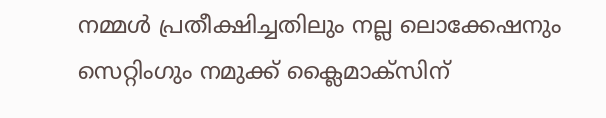നമ്മള്‍ പ്രതീക്ഷിച്ചതിലും നല്ല ലൊക്കേഷനും സെറ്റിംഗും നമുക്ക് ക്ലൈമാക്‌സിന്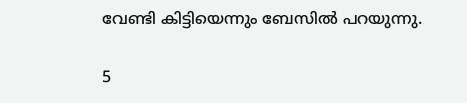വേണ്ടി കിട്ടിയെന്നും ബേസില്‍ പറയുന്നു.

5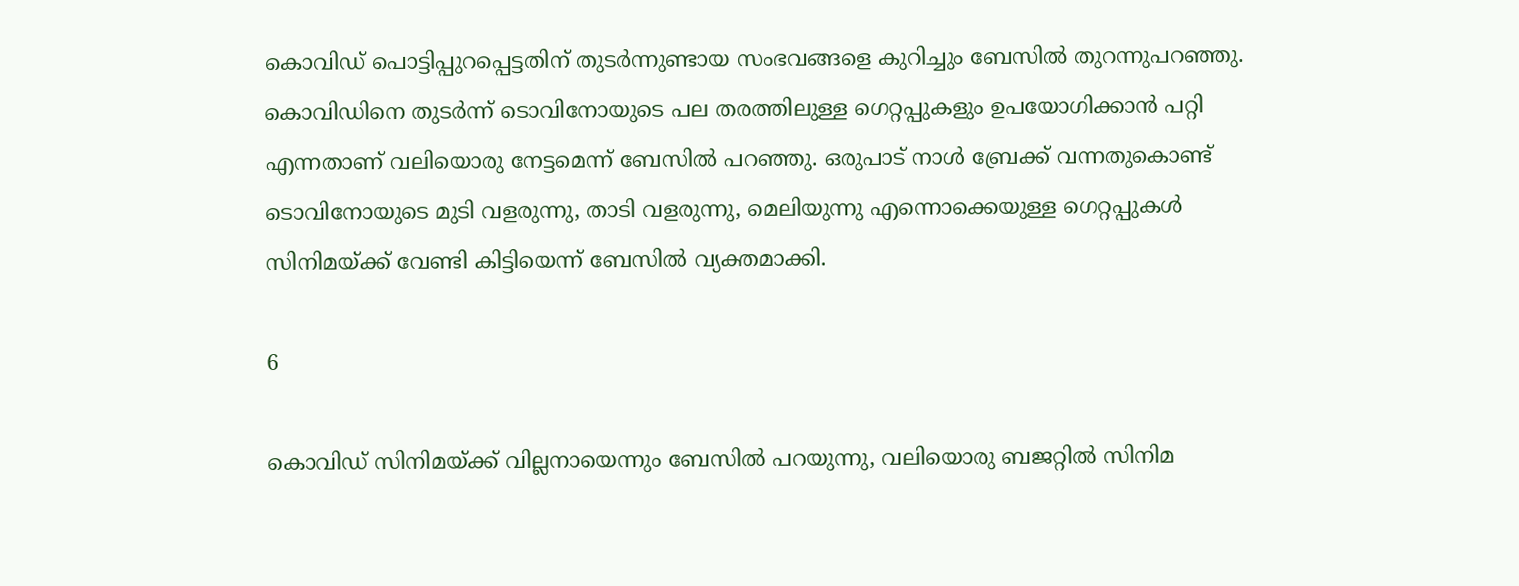കൊവിഡ് പൊട്ടിപ്പുറപ്പെട്ടതിന് തുടര്‍ന്നുണ്ടായ സംഭവങ്ങളെ കുറിച്ചും ബേസില്‍ തുറന്നുപറഞ്ഞു. കൊവിഡിനെ തുടര്‍ന്ന് ടൊവിനോയുടെ പല തരത്തിലുള്ള ഗെറ്റപ്പുകളും ഉപയോഗിക്കാന്‍ പറ്റി എന്നതാണ് വലിയൊരു നേട്ടമെന്ന് ബേസില്‍ പറഞ്ഞു. ഒരുപാട് നാള്‍ ബ്രേക്ക് വന്നതുകൊണ്ട് ടൊവിനോയുടെ മുടി വളരുന്നു, താടി വളരുന്നു, മെലിയുന്നു എന്നൊക്കെയുള്ള ഗെറ്റപ്പുകള്‍ സിനിമയ്ക്ക് വേണ്ടി കിട്ടിയെന്ന് ബേസില്‍ വ്യക്തമാക്കി.

6

കൊവിഡ് സിനിമയ്ക്ക് വില്ലനായെന്നും ബേസില്‍ പറയുന്നു, വലിയൊരു ബജറ്റില്‍ സിനിമ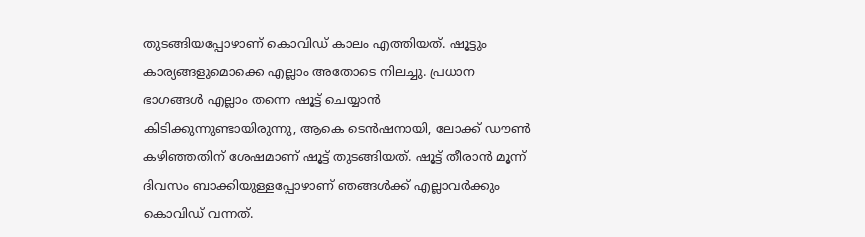തുടങ്ങിയപ്പോഴാണ് കൊവിഡ് കാലം എത്തിയത്. ഷൂട്ടും കാര്യങ്ങളുമൊക്കെ എല്ലാം അതോടെ നിലച്ചു. പ്രധാന ഭാഗങ്ങള്‍ എല്ലാം തന്നെ ഷൂട്ട് ചെയ്യാന്‍ കിടിക്കുന്നുണ്ടായിരുന്നു, ആകെ ടെന്‍ഷനായി, ലോക്ക് ഡൗണ്‍ കഴിഞ്ഞതിന് ശേഷമാണ് ഷൂട്ട് തുടങ്ങിയത്. ഷൂട്ട് തീരാന്‍ മൂന്ന് ദിവസം ബാക്കിയുള്ളപ്പോഴാണ് ഞങ്ങള്‍ക്ക് എല്ലാവര്‍ക്കും കൊവിഡ് വന്നത്.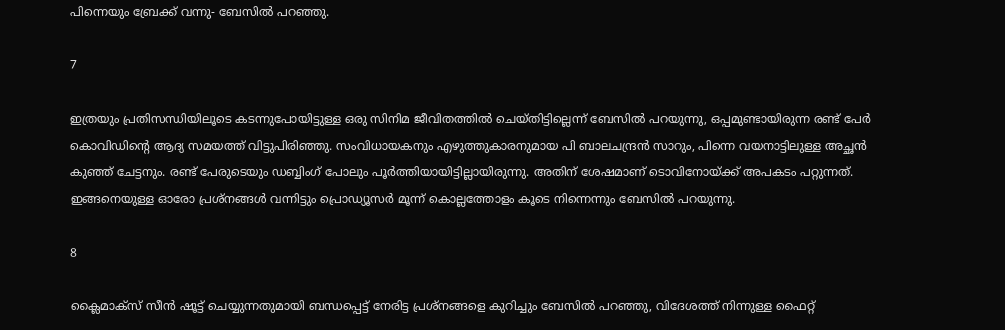പിന്നെയും ബ്രേക്ക് വന്നു- ബേസില്‍ പറഞ്ഞു.

7

ഇത്രയും പ്രതിസന്ധിയിലൂടെ കടന്നുപോയിട്ടുള്ള ഒരു സിനിമ ജീവിതത്തില്‍ ചെയ്തിട്ടില്ലെന്ന് ബേസില്‍ പറയുന്നു, ഒപ്പമുണ്ടായിരുന്ന രണ്ട് പേര്‍ കൊവിഡിന്റെ ആദ്യ സമയത്ത് വിട്ടുപിരിഞ്ഞു. സംവിധായകനും എഴുത്തുകാരനുമായ പി ബാലചന്ദ്രന്‍ സാറും, പിന്നെ വയനാട്ടിലുള്ള അച്ഛന്‍ കുഞ്ഞ് ചേട്ടനും. രണ്ട് പേരുടെയും ഡബ്ബിംഗ് പോലും പൂര്‍ത്തിയായിട്ടില്ലായിരുന്നു. അതിന് ശേഷമാണ് ടൊവിനോയ്ക്ക് അപകടം പറ്റുന്നത്. ഇങ്ങനെയുള്ള ഓരോ പ്രശ്‌നങ്ങള്‍ വന്നിട്ടും പ്രൊഡ്യൂസര്‍ മൂന്ന് കൊല്ലത്തോളം കൂടെ നിന്നെന്നും ബേസില്‍ പറയുന്നു.

8

ക്ലൈമാക്‌സ് സീന്‍ ഷൂട്ട് ചെയ്യുന്നതുമായി ബന്ധപ്പെട്ട് നേരിട്ട പ്രശ്‌നങ്ങളെ കുറിച്ചും ബേസില്‍ പറഞ്ഞു, വിദേശത്ത് നിന്നുള്ള ഫൈറ്റ്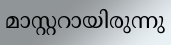മാസ്റ്ററായിരുന്നു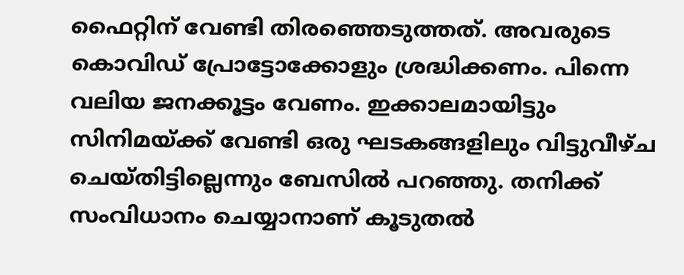ഫൈറ്റിന് വേണ്ടി തിരഞ്ഞെടുത്തത്. അവരുടെ കൊവിഡ് പ്രോട്ടോക്കോളും ശ്രദ്ധിക്കണം. പിന്നെ വലിയ ജനക്കൂട്ടം വേണം. ഇക്കാലമായിട്ടും സിനിമയ്ക്ക് വേണ്ടി ഒരു ഘടകങ്ങളിലും വിട്ടുവീഴ്ച ചെയ്തിട്ടില്ലെന്നും ബേസില്‍ പറഞ്ഞു. തനിക്ക് സംവിധാനം ചെയ്യാനാണ് കൂടുതല്‍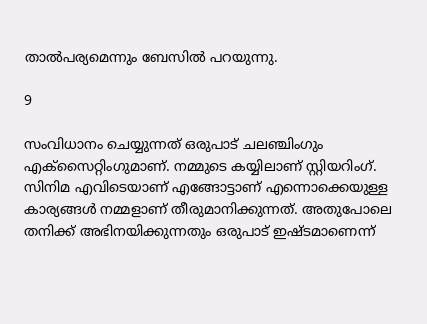താല്‍പര്യമെന്നും ബേസില്‍ പറയുന്നു.

9

സംവിധാനം ചെയ്യുന്നത് ഒരുപാട് ചലഞ്ചിംഗും എക്‌സൈറ്റിംഗുമാണ്. നമ്മുടെ കയ്യിലാണ് സ്റ്റിയറിംഗ്. സിനിമ എവിടെയാണ് എങ്ങോട്ടാണ് എന്നൊക്കെയുള്ള കാര്യങ്ങള്‍ നമ്മളാണ് തീരുമാനിക്കുന്നത്. അതുപോലെ തനിക്ക് അഭിനയിക്കുന്നതും ഒരുപാട് ഇഷ്ടമാണെന്ന്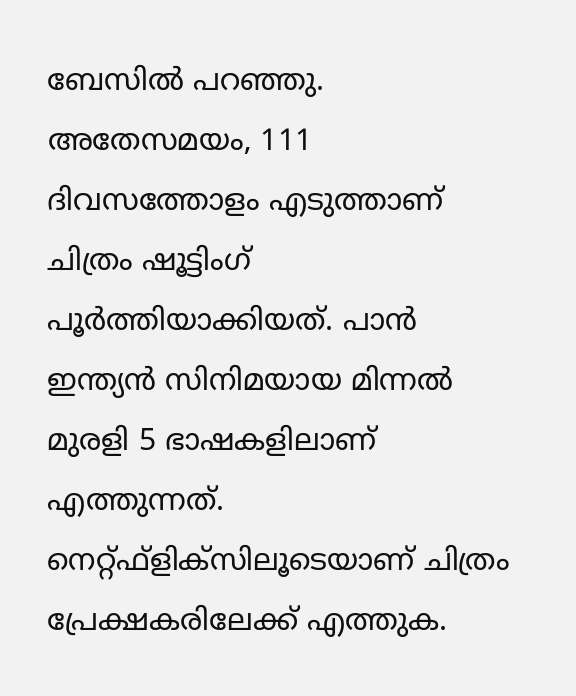ബേസില്‍ പറഞ്ഞു. അതേസമയം, 111 ദിവസത്തോളം എടുത്താണ് ചിത്രം ഷൂട്ടിംഗ് പൂര്‍ത്തിയാക്കിയത്. പാന്‍ ഇന്ത്യന്‍ സിനിമയായ മിന്നല്‍ മുരളി 5 ഭാഷകളിലാണ് എത്തുന്നത്. നെറ്റ്ഫ്‌ളിക്‌സിലൂടെയാണ് ചിത്രം പ്രേക്ഷകരിലേക്ക് എത്തുക.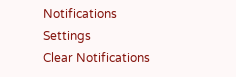Notifications
Settings
Clear Notifications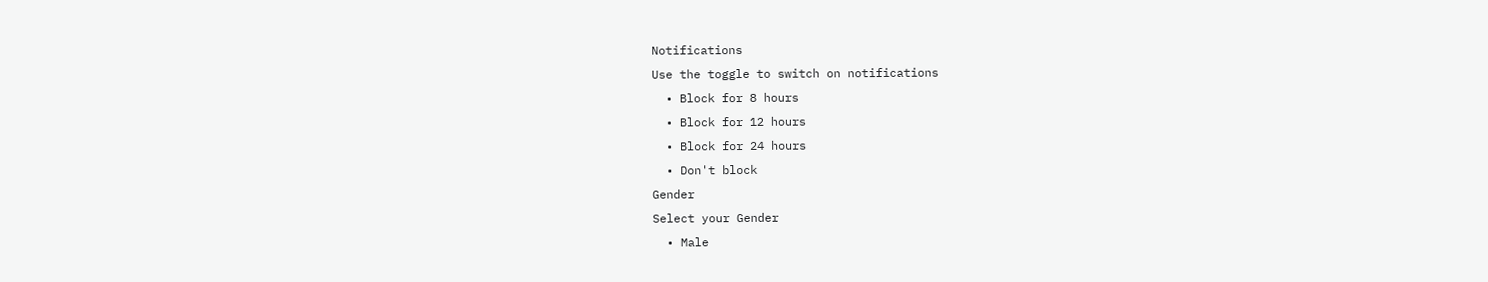Notifications
Use the toggle to switch on notifications
  • Block for 8 hours
  • Block for 12 hours
  • Block for 24 hours
  • Don't block
Gender
Select your Gender
  • Male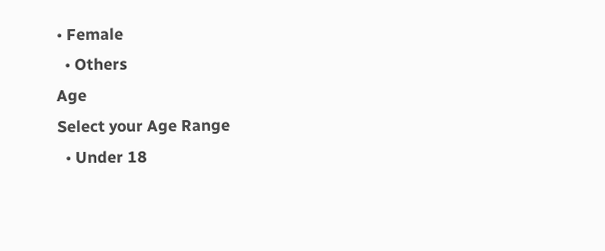• Female
  • Others
Age
Select your Age Range
  • Under 18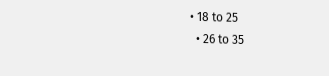• 18 to 25
  • 26 to 35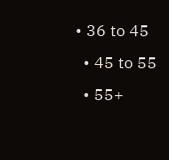• 36 to 45
  • 45 to 55
  • 55+